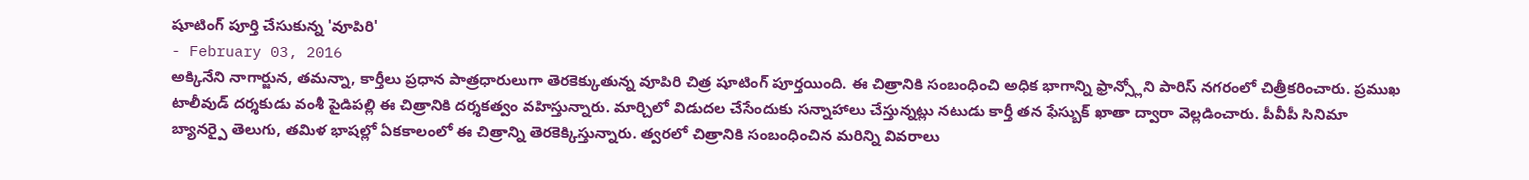షూటింగ్ పూర్తి చేసుకున్న 'వూపిరి'
- February 03, 2016
అక్కినేని నాగార్జున, తమన్నా, కార్తీలు ప్రధాన పాత్రధారులుగా తెరకెక్కుతున్న వూపిరి చిత్ర షూటింగ్ పూర్తయింది. ఈ చిత్రానికి సంబంధించి అధిక భాగాన్ని ఫ్రాన్స్లోని పారిస్ నగరంలో చిత్రీకరించారు. ప్రముఖ టాలీవుడ్ దర్శకుడు వంశీ పైడిపల్లి ఈ చిత్రానికి దర్శకత్వం వహిస్తున్నారు. మార్చిలో విడుదల చేసేందుకు సన్నాహాలు చేస్తున్నట్లు నటుడు కార్తీ తన ఫేస్బుక్ ఖాతా ద్వారా వెల్లడించారు. పీవీపీ సినిమా బ్యానర్పై తెలుగు, తమిళ భాషల్లో ఏకకాలంలో ఈ చిత్రాన్ని తెరకెక్కిస్తున్నారు. త్వరలో చిత్రానికి సంబంధించిన మరిన్ని వివరాలు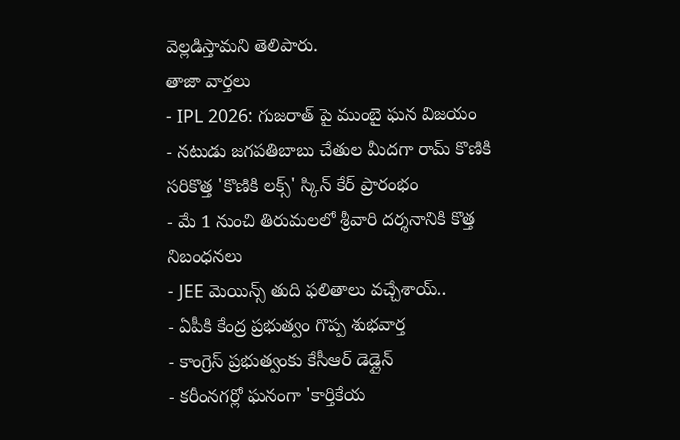వెల్లడిస్తామని తెలిపారు.
తాజా వార్తలు
- IPL 2026: గుజరాత్ పై ముంబై ఘన విజయం
- నటుడు జగపతిబాబు చేతుల మీదగా రామ్ కొణికి సరికొత్త 'కొణికి లక్స్' స్కిన్ కేర్ ప్రారంభం
- మే 1 నుంచి తిరుమలలో శ్రీవారి దర్శనానికి కొత్త నిబంధనలు
- JEE మెయిన్స్ తుది ఫలితాలు వచ్చేశాయ్..
- ఏపీకి కేంద్ర ప్రభుత్వం గొప్ప శుభవార్త
- కాంగ్రెస్ ప్రభుత్వంకు కేసీఆర్ డెడ్లైన్
- కరీంనగర్లో ఘనంగా 'కార్తికేయ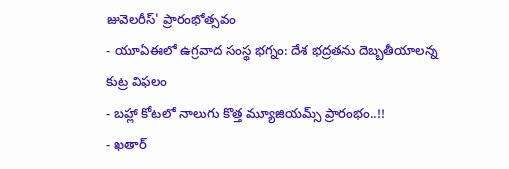జువెలరీస్' ప్రారంభోత్సవం
- యూఏఈలో ఉగ్రవాద సంస్థ భగ్నం: దేశ భద్రతను దెబ్బతీయాలన్న కుట్ర విఫలం
- బహ్లా కోటలో నాలుగు కొత్త మ్యూజియమ్స్ ప్రారంభం..!!
- ఖతార్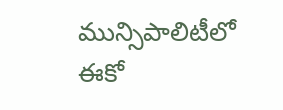మున్సిపాలిటీలో ఈకో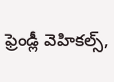ఫ్రెండ్లీ వెహికల్స్,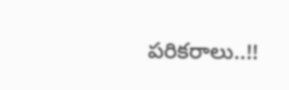పరికరాలు..!!